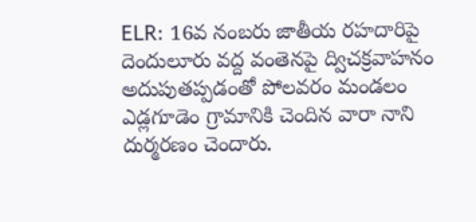ELR: 16వ నంబరు జాతీయ రహదారిపై దెందులూరు వద్ద వంతెనపై ద్విచక్రవాహనం అదుపుతప్పడంతో పోలవరం మండలం ఎడ్లగూడెం గ్రామానికి చెందిన వారా నాని దుర్మరణం చెందారు.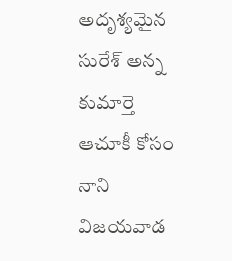అదృశ్యమైన సురేశ్ అన్న కుమార్తె ఆచూకీ కోసం నాని విజయవాడ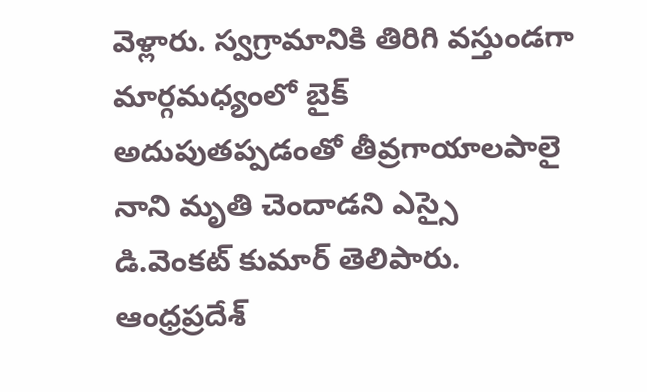వెళ్లారు. స్వగ్రామానికి తిరిగి వస్తుండగా మార్గమధ్యంలో బైక్ అదుపుతప్పడంతో తీవ్రగాయాలపాలై నాని మృతి చెందాడని ఎస్సై డి.వెంకట్ కుమార్ తెలిపారు.
ఆంధ్రప్రదేశ్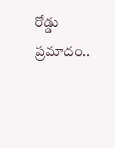రోడ్డు ప్రమాదం..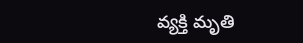వ్యక్తి మృతి